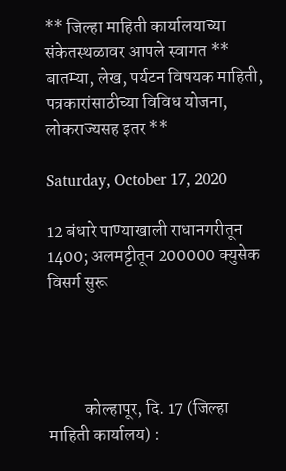** जिल्हा माहिती कार्यालयाच्या संकेतस्थळावर आपले स्वागत ** बातम्या, लेख, पर्यटन विषयक माहिती, पत्रकारांसाठीच्या विविध योजना, लोकराज्यसह इतर **

Saturday, October 17, 2020

12 बंधारे पाण्याखाली राधानगरीतून 1400; अलमट्टीतून 200000 क्युसेक विसर्ग सुरू




          कोल्हापूर, दि. 17 (जिल्हा माहिती कार्यालय) :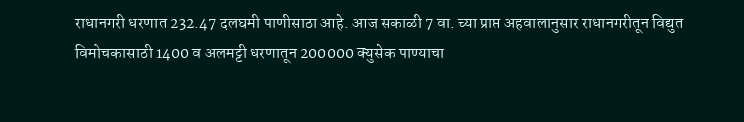राधानगरी धरणात 232.47 दलघमी पाणीसाठा आहे. आज सकाळी 7 वा. च्या प्राप्त अहवालानुसार राधानगरीतून विद्युत विमोचकासाठी 1400 व अलमट्टी धरणातून 200000 क्युसेक पाण्याचा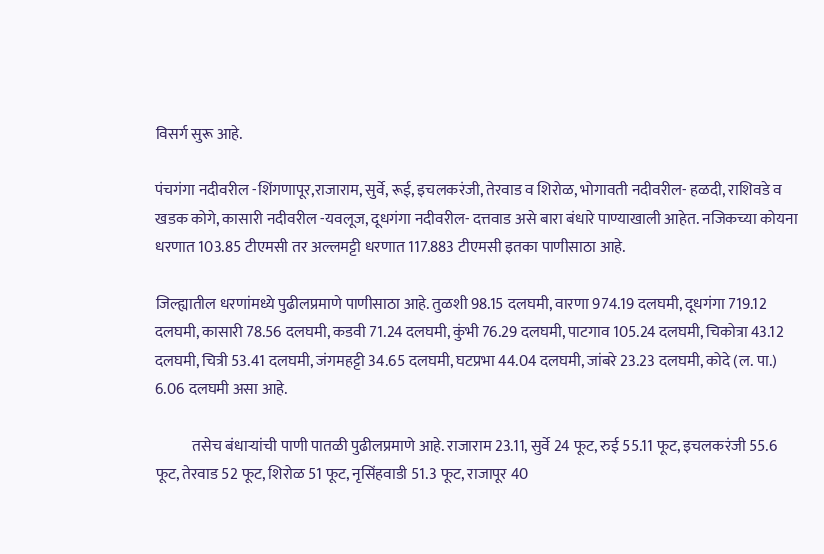विसर्ग सुरू आहे.

पंचगंगा नदीवरील -शिंगणापूर,राजाराम, सुर्वे, रूई, इचलकरंजी, तेरवाड व शिरोळ, भोगावती नदीवरील- हळदी, राशिवडे व खडक कोगे, कासारी नदीवरील -यवलूज, दूधगंगा नदीवरील- दत्तवाड असे बारा बंधारे पाण्याखाली आहेत. नजिकच्या कोयना धरणात 103.85 टीएमसी तर अल्लमट्टी धरणात 117.883 टीएमसी इतका पाणीसाठा आहे.

जिल्ह्यातील धरणांमध्ये पुढीलप्रमाणे पाणीसाठा आहे. तुळशी 98.15 दलघमी, वारणा 974.19 दलघमी, दूधगंगा 719.12 दलघमी, कासारी 78.56 दलघमी, कडवी 71.24 दलघमी, कुंभी 76.29 दलघमी, पाटगाव 105.24 दलघमी, चिकोत्रा 43.12 दलघमी, चित्री 53.41 दलघमी, जंगमहट्टी 34.65 दलघमी, घटप्रभा 44.04 दलघमी, जांबरे 23.23 दलघमी, कोदे (ल. पा.) 6.06 दलघमी असा आहे.

            तसेच बंधाऱ्यांची पाणी पातळी पुढीलप्रमाणे आहे. राजाराम 23.11, सुर्वे 24 फूट, रुई 55.11 फूट, इचलकरंजी 55.6 फूट, तेरवाड 52 फूट, शिरोळ 51 फूट, नृसिंहवाडी 51.3 फूट, राजापूर 40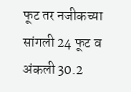फूट तर नजीकच्या सांगली 24 फूट व अंकली 30.2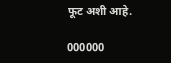फूट अशी आहे.

000000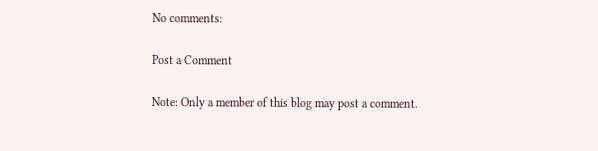No comments:

Post a Comment

Note: Only a member of this blog may post a comment.